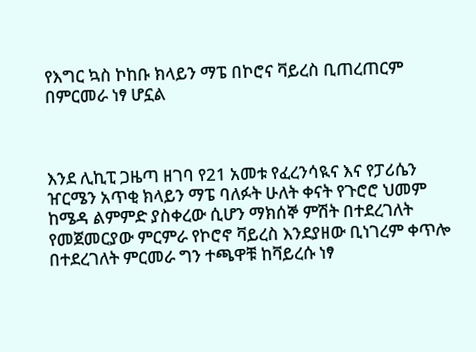የእግር ኳስ ኮከቡ ክላይን ማፔ በኮሮና ቫይረስ ቢጠረጠርም በምርመራ ነፃ ሆኗል



እንደ ሊኪፒ ጋዜጣ ዘገባ የ21 አመቱ የፈረንሳዪና እና የፓሪሴን ዠርሜን አጥቂ ክላይን ማፔ ባለፉት ሁለት ቀናት የጉሮሮ ህመም ከሜዳ ልምምድ ያስቀረው ሲሆን ማክሰኞ ምሽት በተደረገለት የመጀመርያው ምርምራ የኮሮኖ ቫይረስ እንደያዘው ቢነገረም ቀጥሎ በተደረገለት ምርመራ ግን ተጫዋቹ ከቫይረሱ ነፃ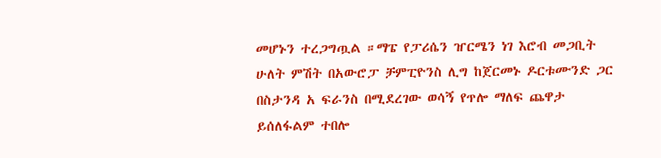መሆኑን ተረጋግጧል ።ማፔ የፓሪሴን ዠርሜን ነገ እሮብ መጋቢት ሁለት ምሽት በአውሮፓ ቻምፒዮንስ ሊግ ከጀርመኑ ዶርቱሙንድ ጋር በስታንዳ አ ፍራንስ በሚደረገው ወሳኝ የጥሎ ማለፍ ጨዋታ ይሰለፋልም ተበሎ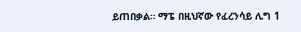ይጠበቃል። ማፔ በዚህኛው የፈረንሳይ ሊግ 1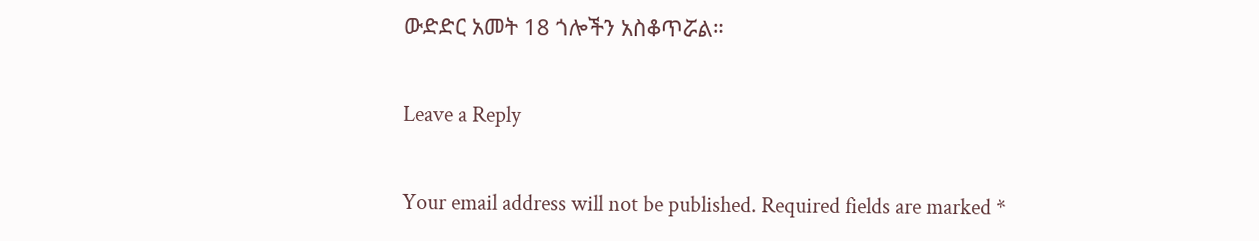ውድድር አመት 18 ጎሎችን አስቆጥሯል።

Leave a Reply

Your email address will not be published. Required fields are marked *